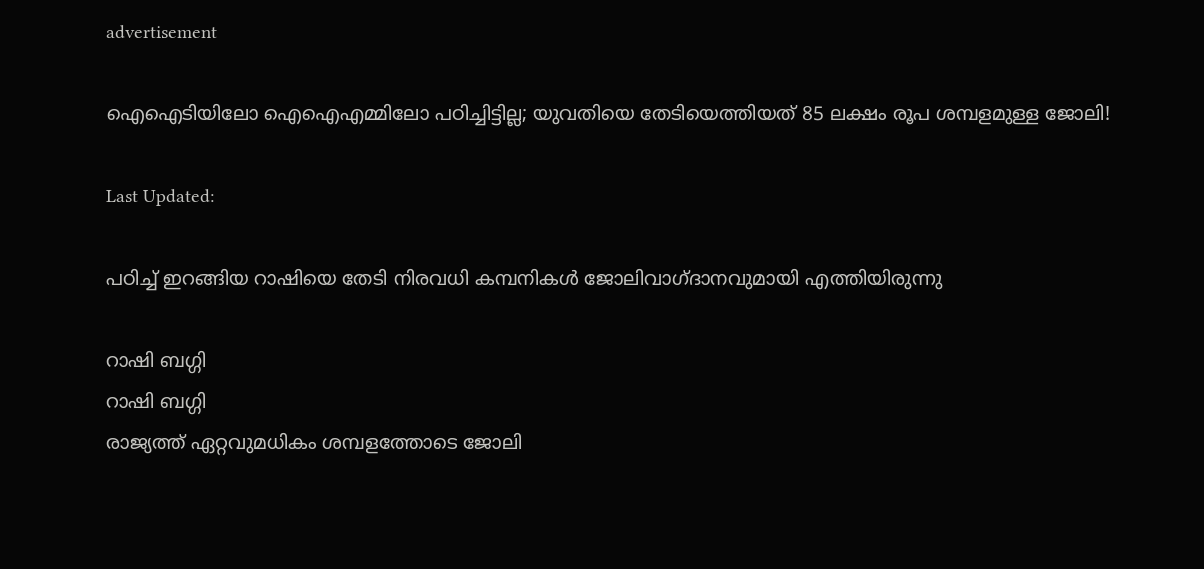advertisement

ഐഐടിയിലോ ഐഐഎമ്മിലോ പഠിച്ചിട്ടില്ല; യുവതിയെ തേടിയെത്തിയത് 85 ലക്ഷം രൂപ ശമ്പളമുള്ള ജോലി!

Last Updated:

പഠിച്ച് ഇറങ്ങിയ റാഷിയെ തേടി നിരവധി കമ്പനികൾ ജോലിവാഗ്ദാനവുമായി എത്തിയിരുന്നു

റാഷി ബഗ്ഗി
റാഷി ബഗ്ഗി
രാജ്യത്ത് ഏറ്റവുമധികം ശമ്പളത്തോടെ ജോലി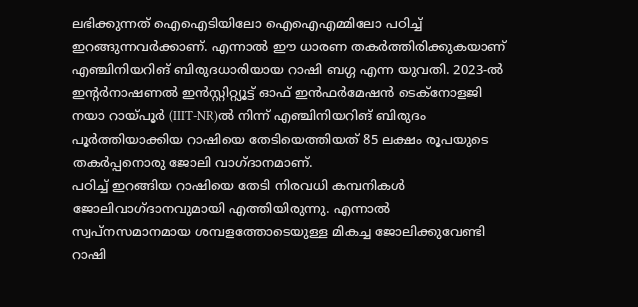ലഭിക്കുന്നത് ഐഐടിയിലോ ഐഐഎമ്മിലോ പഠിച്ച് ഇറങ്ങുന്നവർക്കാണ്. എന്നാൽ ഈ ധാരണ തകർത്തിരിക്കുകയാണ് എഞ്ചിനിയറിങ് ബിരുദധാരിയായ റാഷി ബഗ്ഗ എന്ന യുവതി. 2023-ൽ ഇൻ്റർനാഷണൽ ഇൻസ്റ്റിറ്റ്യൂട്ട് ഓഫ് ഇൻഫർമേഷൻ ടെക്‌നോളജി നയാ റായ്‌പൂർ (IIIT-NR)ൽ നിന്ന് എഞ്ചിനിയറിങ് ബിരുദം പൂർത്തിയാക്കിയ റാഷിയെ തേടിയെത്തിയത് 85 ലക്ഷം രൂപയുടെ തകർപ്പനൊരു ജോലി വാഗ്ദാനമാണ്.
പഠിച്ച് ഇറങ്ങിയ റാഷിയെ തേടി നിരവധി കമ്പനികൾ ജോലിവാഗ്ദാനവുമായി എത്തിയിരുന്നു. എന്നാൽ സ്വപ്നസമാനമായ ശമ്പളത്തോടെയുള്ള മികച്ച ജോലിക്കുവേണ്ടി റാഷി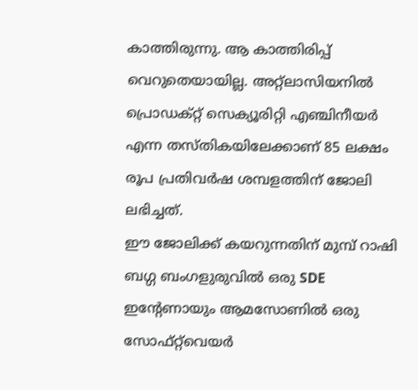കാത്തിരുന്നു. ആ കാത്തിരിപ്പ് വെറുതെയായില്ല. അറ്റ്ലാസിയനിൽ പ്രൊഡക്റ്റ് സെക്യൂരിറ്റി എഞ്ചിനീയർ എന്ന തസ്തികയിലേക്കാണ് 85 ലക്ഷം രൂപ പ്രതിവർഷ ശമ്പളത്തിന് ജോലി ലഭിച്ചത്.
ഈ ജോലിക്ക് കയറുന്നതിന് മുമ്പ് റാഷി ബഗ്ഗ ബംഗളുരുവിൽ ഒരു SDE ഇൻ്റേണായും ആമസോണിൽ ഒരു സോഫ്റ്റ്‌വെയർ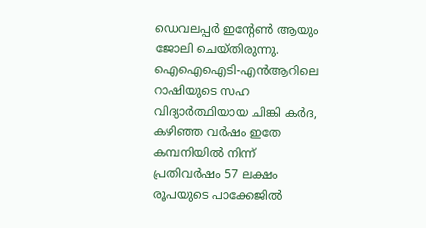ഡെവലപ്പർ ഇൻ്റേൺ ആയും ജോലി ചെയ്തിരുന്നു.
ഐഐഐടി-എൻആറിലെ റാഷിയുടെ സഹ വിദ്യാർത്ഥിയായ ചിങ്കി കർദ, കഴിഞ്ഞ വർഷം ഇതേ കമ്പനിയിൽ നിന്ന് പ്രതിവർഷം 57 ലക്ഷം രൂപയുടെ പാക്കേജിൽ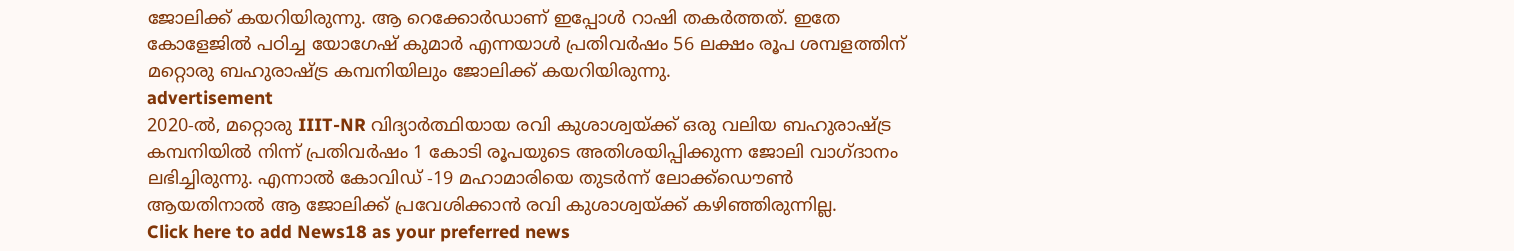ജോലിക്ക് കയറിയിരുന്നു. ആ റെക്കോർഡാണ് ഇപ്പോൾ റാഷി തകർത്തത്. ഇതേ കോളേജിൽ പഠിച്ച യോഗേഷ് കുമാർ എന്നയാൾ പ്രതിവർഷം 56 ലക്ഷം രൂപ ശമ്പളത്തിന് മറ്റൊരു ബഹുരാഷ്ട്ര കമ്പനിയിലും ജോലിക്ക് കയറിയിരുന്നു.
advertisement
2020-ൽ, മറ്റൊരു IIIT-NR വിദ്യാർത്ഥിയായ രവി കുശാശ്വയ്ക്ക് ഒരു വലിയ ബഹുരാഷ്ട്ര കമ്പനിയിൽ നിന്ന് പ്രതിവർഷം 1 കോടി രൂപയുടെ അതിശയിപ്പിക്കുന്ന ജോലി വാഗ്ദാനം ലഭിച്ചിരുന്നു. എന്നാൽ കോവിഡ് -19 മഹാമാരിയെ തുടർന്ന് ലോക്ക്ഡൌൺ ആയതിനാൽ ആ ജോലിക്ക് പ്രവേശിക്കാൻ രവി കുശാശ്വയ്ക്ക് കഴിഞ്ഞിരുന്നില്ല.
Click here to add News18 as your preferred news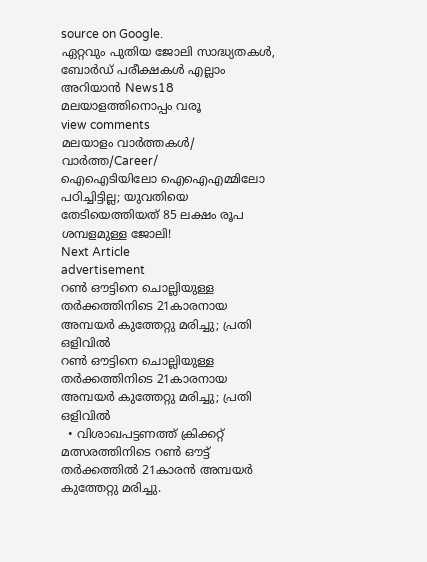source on Google.
ഏറ്റവും പുതിയ ജോലി സാദ്ധ്യതകൾ, ബോർഡ് പരീക്ഷകൾ എല്ലാം അറിയാൻ News18 മലയാളത്തിനൊപ്പം വരൂ
view comments
മലയാളം വാർത്തകൾ/ വാർത്ത/Career/
ഐഐടിയിലോ ഐഐഎമ്മിലോ പഠിച്ചിട്ടില്ല; യുവതിയെ തേടിയെത്തിയത് 85 ലക്ഷം രൂപ ശമ്പളമുള്ള ജോലി!
Next Article
advertisement
റൺ ഔട്ടിനെ ചൊല്ലിയുള്ള തർക്കത്തിനിടെ 21കാരനായ അമ്പയർ കുത്തേറ്റു മരിച്ചു; പ്രതി ഒളിവിൽ
റൺ ഔട്ടിനെ ചൊല്ലിയുള്ള തർക്കത്തിനിടെ 21കാരനായ അമ്പയർ കുത്തേറ്റു മരിച്ചു; പ്രതി ഒളിവിൽ
  • വിശാഖപട്ടണത്ത് ക്രിക്കറ്റ് മത്സരത്തിനിടെ റൺ ഔട്ട് തർക്കത്തിൽ 21കാരൻ അമ്പയർ കുത്തേറ്റു മരിച്ചു.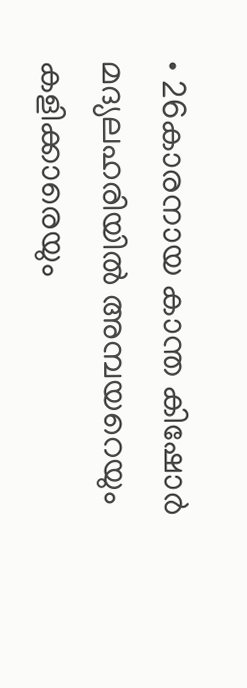• 26കാരനായ കാന്ത കിഷോർ മദ്യലഹരിയിൽ അമ്പയറെയും കളിക്കാരെയും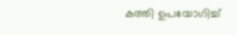കത്തി ഉപയോഗിച്ച്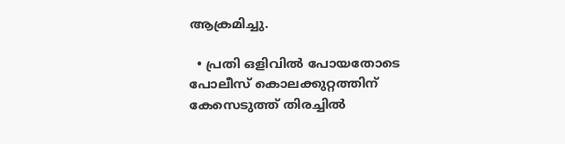ആക്രമിച്ചു.

  • പ്രതി ഒളിവിൽ പോയതോടെ പോലീസ് കൊലക്കുറ്റത്തിന് കേസെടുത്ത് തിരച്ചിൽ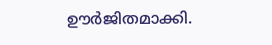ഊർജിതമാക്കി.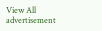View All
advertisement